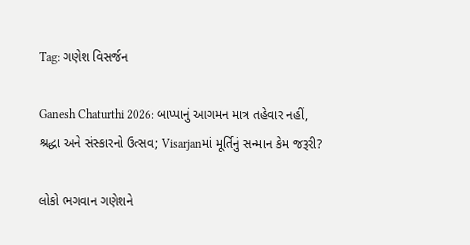Tag: ગણેશ વિસર્જન

Ganesh Chaturthi 2026: બાપ્પાનું આગમન માત્ર તહેવાર નહીં, શ્રદ્ધા અને સંસ્કારનો ઉત્સવ; Visarjanમાં મૂર્તિનું સન્માન કેમ જરૂરી?

લોકો ભગવાન ગણેશને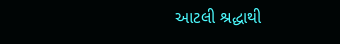આટલી શ્રદ્ધાથી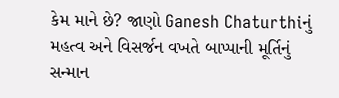કેમ માને છે? જાણો Ganesh Chaturthiનું મહત્વ અને વિસર્જન વખતે બાપ્પાની મૂર્તિનું સન્માન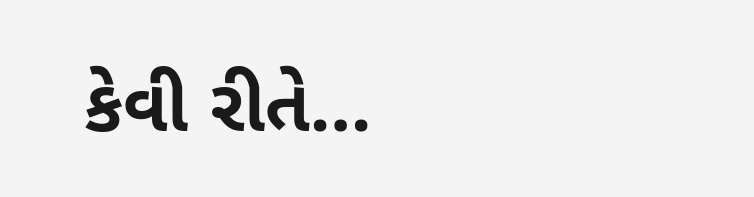કેવી રીતે…